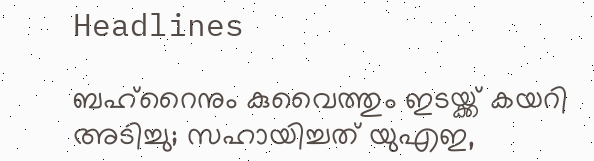Headlines

ബഹ്‌റൈനും കുവൈത്തും ഇടയ്ക്ക് കയറി അടിച്ചു; സഹായിച്ചത് യുഎഇ,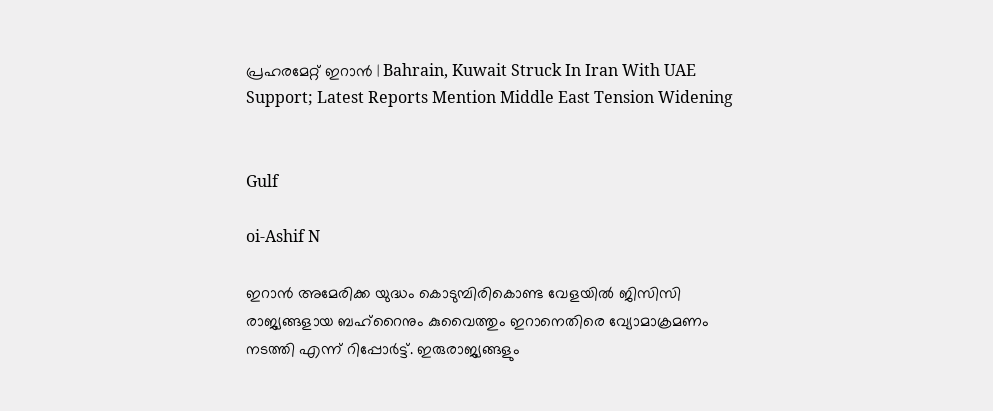പ്രഹരമേറ്റ് ഇറാന്‍ | Bahrain, Kuwait Struck In Iran With UAE Support; Latest Reports Mention Middle East Tension Widening


Gulf

oi-Ashif N

ഇറാന്‍ അമേരിക്ക യുദ്ധം കൊടുമ്പിരികൊണ്ട വേളയില്‍ ജിസിസി രാജ്യങ്ങളായ ബഹ്‌റൈനും കുവൈത്തും ഇറാനെതിരെ വ്യോമാക്രമണം നടത്തി എന്ന് റിപ്പോര്‍ട്ട്. ഇരുരാജ്യങ്ങളും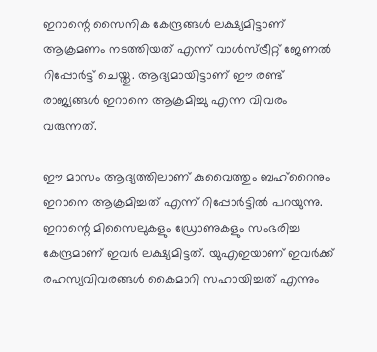ഇറാന്റെ സൈനിക കേന്ദ്രങ്ങള്‍ ലക്ഷ്യമിട്ടാണ് ആക്രമണം നടത്തിയത് എന്ന് വാള്‍സ്ട്രീറ്റ് ജേണല്‍ റിപ്പോര്‍ട്ട് ചെയ്തു. ആദ്യമായിട്ടാണ് ഈ രണ്ട് രാജ്യങ്ങള്‍ ഇറാനെ ആക്രമിച്ചു എന്ന വിവരം വരുന്നത്.

ഈ മാസം ആദ്യത്തിലാണ് കുവൈത്തും ബഹ്‌റൈനും ഇറാനെ ആക്രമിച്ചത് എന്ന് റിപ്പോര്‍ട്ടില്‍ പറയുന്നു. ഇറാന്റെ മിസൈലുകളും ഡ്രോണുകളും സംഭരിച്ച കേന്ദ്രമാണ് ഇവര്‍ ലക്ഷ്യമിട്ടത്. യുഎഇയാണ് ഇവര്‍ക്ക് രഹസ്യവിവരങ്ങള്‍ കൈമാറി സഹായിച്ചത് എന്നും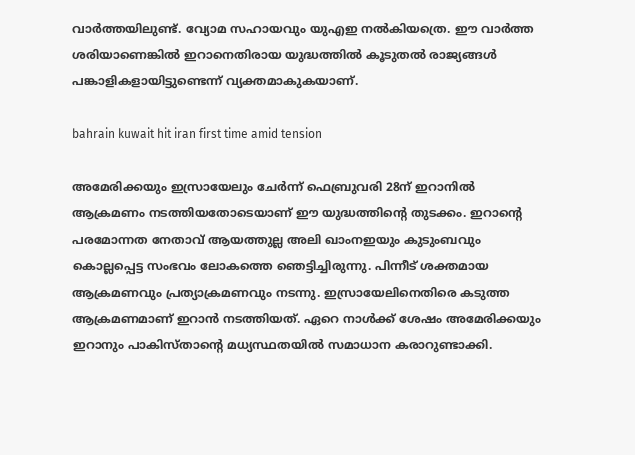വാര്‍ത്തയിലുണ്ട്. വ്യോമ സഹായവും യുഎഇ നല്‍കിയത്രെ. ഈ വാര്‍ത്ത ശരിയാണെങ്കില്‍ ഇറാനെതിരായ യുദ്ധത്തില്‍ കൂടുതല്‍ രാജ്യങ്ങള്‍ പങ്കാളികളായിട്ടുണ്ടെന്ന് വ്യക്തമാകുകയാണ്.

bahrain kuwait hit iran first time amid tension

അമേരിക്കയും ഇസ്രായേലും ചേര്‍ന്ന് ഫെബ്രുവരി 28ന് ഇറാനില്‍ ആക്രമണം നടത്തിയതോടെയാണ് ഈ യുദ്ധത്തിന്റെ തുടക്കം. ഇറാന്റെ പരമോന്നത നേതാവ് ആയത്തുല്ല അലി ഖാംനഇയും കുടുംബവും കൊല്ലപ്പെട്ട സംഭവം ലോകത്തെ ഞെട്ടിച്ചിരുന്നു. പിന്നീട് ശക്തമായ ആക്രമണവും പ്രത്യാക്രമണവും നടന്നു. ഇസ്രായേലിനെതിരെ കടുത്ത ആക്രമണമാണ് ഇറാന്‍ നടത്തിയത്. ഏറെ നാള്‍ക്ക് ശേഷം അമേരിക്കയും ഇറാനും പാകിസ്താന്റെ മധ്യസ്ഥതയില്‍ സമാധാന കരാറുണ്ടാക്കി.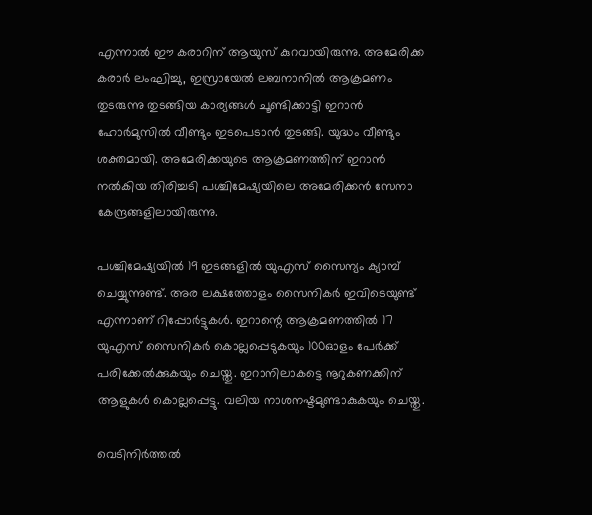എന്നാല്‍ ഈ കരാറിന് ആയുസ് കുറവായിരുന്നു. അമേരിക്ക കരാര്‍ ലംഘിച്ചു, ഇസ്രായേല്‍ ലബനാനില്‍ ആക്രമണം തുടരുന്നു തുടങ്ങിയ കാര്യങ്ങള്‍ ചൂണ്ടിക്കാട്ടി ഇറാന്‍ ഹോര്‍മുസില്‍ വീണ്ടും ഇടപെടാന്‍ തുടങ്ങി. യുദ്ധം വീണ്ടും ശക്തമായി. അമേരിക്കയുടെ ആക്രമണത്തിന് ഇറാന്‍ നല്‍കിയ തിരിച്ചടി പശ്ചിമേഷ്യയിലെ അമേരിക്കന്‍ സേനാ കേന്ദ്രങ്ങളിലായിരുന്നു.

പശ്ചിമേഷ്യയില്‍ 19 ഇടങ്ങളില്‍ യുഎസ് സൈന്യം ക്യാമ്പ് ചെയ്യുന്നുണ്ട്. അര ലക്ഷത്തോളം സൈനികര്‍ ഇവിടെയുണ്ട് എന്നാണ് റിപ്പോര്‍ട്ടുകള്‍. ഇറാന്റെ ആക്രമണത്തില്‍ 17 യുഎസ് സൈനികര്‍ കൊല്ലപ്പെടുകയും 100ഓളം പേര്‍ക്ക് പരിക്കേല്‍ക്കുകയും ചെയ്തു. ഇറാനിലാകട്ടെ നൂറുകണക്കിന് ആളുകള്‍ കൊല്ലപ്പെട്ടു. വലിയ നാശനഷ്ടമുണ്ടാകുകയും ചെയ്തു.

വെടിനിര്‍ത്തല്‍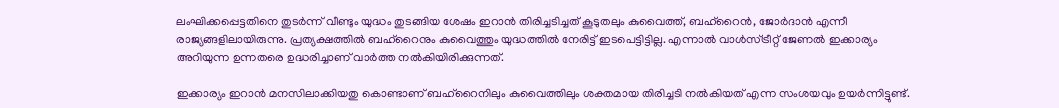ലംഘിക്കപ്പെട്ടതിനെ തുടര്‍ന്ന് വീണ്ടും യുദ്ധം തുടങ്ങിയ ശേഷം ഇറാന്‍ തിരിച്ചടിച്ചത് കൂടുതലും കുവൈത്ത്, ബഹ്‌റൈന്‍, ജോര്‍ദാന്‍ എന്നീ രാജ്യങ്ങളിലായിരുന്നു. പ്രത്യക്ഷത്തില്‍ ബഹ്‌റൈനും കുവൈത്തും യുദ്ധത്തില്‍ നേരിട്ട് ഇടപെട്ടിട്ടില്ല. എന്നാല്‍ വാള്‍സ്ട്രീറ്റ് ജേണല്‍ ഇക്കാര്യം അറിയുന്ന ഉന്നതരെ ഉദ്ധരിച്ചാണ് വാര്‍ത്ത നല്‍കിയിരിക്കുന്നത്.

ഇക്കാര്യം ഇറാന്‍ മനസിലാക്കിയതു കൊണ്ടാണ് ബഹ്‌റൈനിലും കുവൈത്തിലും ശക്തമായ തിരിച്ചടി നല്‍കിയത് എന്ന സംശയവും ഉയര്‍ന്നിട്ടുണ്ട്.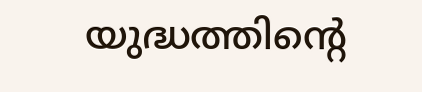യുദ്ധത്തിന്റെ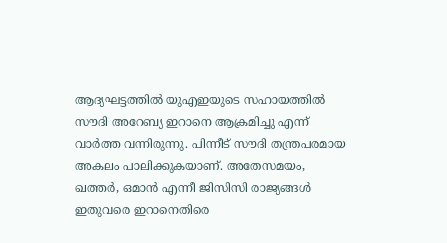ആദ്യഘട്ടത്തില്‍ യുഎഇയുടെ സഹായത്തില്‍ സൗദി അറേബ്യ ഇറാനെ ആക്രമിച്ചു എന്ന് വാര്‍ത്ത വന്നിരുന്നു. പിന്നീട് സൗദി തന്ത്രപരമായ അകലം പാലിക്കുകയാണ്. അതേസമയം, ഖത്തര്‍, ഒമാന്‍ എന്നീ ജിസിസി രാജ്യങ്ങള്‍ ഇതുവരെ ഇറാനെതിരെ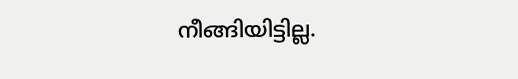നീങ്ങിയിട്ടില്ല.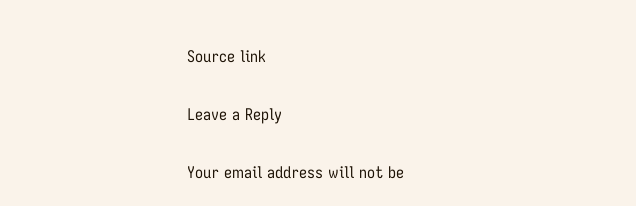Source link

Leave a Reply

Your email address will not be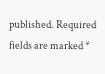published. Required fields are marked *